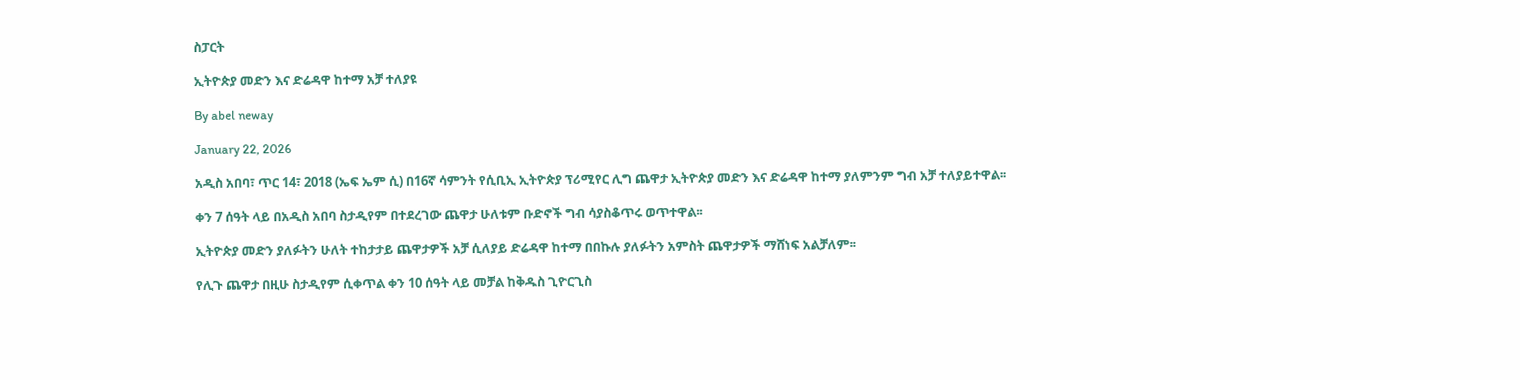ስፓርት

ኢትዮጵያ መድን እና ድሬዳዋ ከተማ አቻ ተለያዩ

By abel neway

January 22, 2026

አዲስ አበባ፣ ጥር 14፣ 2018 (ኤፍ ኤም ሲ) በ16ኛ ሳምንት የሲቢኢ ኢትዮጵያ ፕሪሚየር ሊግ ጨዋታ ኢትዮጵያ መድን እና ድሬዳዋ ከተማ ያለምንም ግብ አቻ ተለያይተዋል፡፡

ቀን 7 ሰዓት ላይ በአዲስ አበባ ስታዲየም በተደረገው ጨዋታ ሁለቱም ቡድኖች ግብ ሳያስቆጥሩ ወጥተዋል፡፡

ኢትዮጵያ መድን ያለፉትን ሁለት ተከታታይ ጨዋታዎች አቻ ሲለያይ ድሬዳዋ ከተማ በበኩሉ ያለፉትን አምስት ጨዋታዎች ማሸነፍ አልቻለም፡፡

የሊጉ ጨዋታ በዚሁ ስታዲየም ሲቀጥል ቀን 10 ሰዓት ላይ መቻል ከቅዱስ ጊዮርጊስ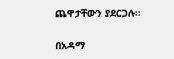ጨዋታቸውን ያደርጋሉ፡፡

በአዳማ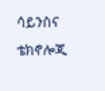ሳይንስና ቴክኖሎጂ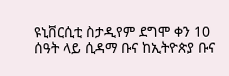ዩኒቨርሲቲ ስታዲየም ደግሞ ቀን 10 ሰዓት ላይ ሲዳማ ቡና ከኢትዮጵያ ቡና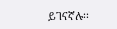ይገናኛሉ፡፡